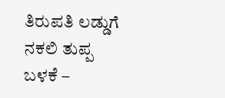ತಿರುಪತಿ ಲಡ್ಡುಗೆ ನಕಲಿ ತುಪ್ಪ ಬಳಕೆ –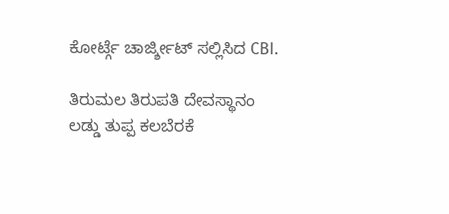ಕೋರ್ಟ್ಗೆ ಚಾರ್ಜ್ಶೀಟ್ ಸಲ್ಲಿಸಿದ CBI.

ತಿರುಮಲ ತಿರುಪತಿ ದೇವಸ್ಥಾನಂ ಲಡ್ಡು ತುಪ್ಪ ಕಲಬೆರಕೆ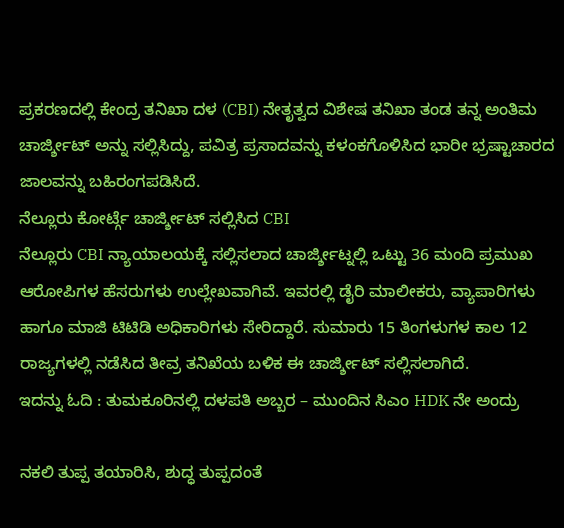ಪ್ರಕರಣದಲ್ಲಿ ಕೇಂದ್ರ ತನಿಖಾ ದಳ (CBI) ನೇತೃತ್ವದ ವಿಶೇಷ ತನಿಖಾ ತಂಡ ತನ್ನ ಅಂತಿಮ ಚಾರ್ಜ್ಶೀಟ್ ಅನ್ನು ಸಲ್ಲಿಸಿದ್ದು, ಪವಿತ್ರ ಪ್ರಸಾದವನ್ನು ಕಳಂಕಗೊಳಿಸಿದ ಭಾರೀ ಭ್ರಷ್ಟಾಚಾರದ ಜಾಲವನ್ನು ಬಹಿರಂಗಪಡಿಸಿದೆ.
ನೆಲ್ಲೂರು ಕೋರ್ಟ್ಗೆ ಚಾರ್ಜ್ಶೀಟ್ ಸಲ್ಲಿಸಿದ CBI
ನೆಲ್ಲೂರು CBI ನ್ಯಾಯಾಲಯಕ್ಕೆ ಸಲ್ಲಿಸಲಾದ ಚಾರ್ಜ್ಶೀಟ್ನಲ್ಲಿ ಒಟ್ಟು 36 ಮಂದಿ ಪ್ರಮುಖ ಆರೋಪಿಗಳ ಹೆಸರುಗಳು ಉಲ್ಲೇಖವಾಗಿವೆ. ಇವರಲ್ಲಿ ಡೈರಿ ಮಾಲೀಕರು, ವ್ಯಾಪಾರಿಗಳು ಹಾಗೂ ಮಾಜಿ ಟಿಟಿಡಿ ಅಧಿಕಾರಿಗಳು ಸೇರಿದ್ದಾರೆ. ಸುಮಾರು 15 ತಿಂಗಳುಗಳ ಕಾಲ 12 ರಾಜ್ಯಗಳಲ್ಲಿ ನಡೆಸಿದ ತೀವ್ರ ತನಿಖೆಯ ಬಳಿಕ ಈ ಚಾರ್ಜ್ಶೀಟ್ ಸಲ್ಲಿಸಲಾಗಿದೆ.
ಇದನ್ನು ಓದಿ : ತುಮಕೂರಿನಲ್ಲಿ ದಳಪತಿ ಅಬ್ಬರ – ಮುಂದಿನ ಸಿಎಂ HDK ನೇ ಅಂದ್ರು

ನಕಲಿ ತುಪ್ಪ ತಯಾರಿಸಿ, ಶುದ್ಧ ತುಪ್ಪದಂತೆ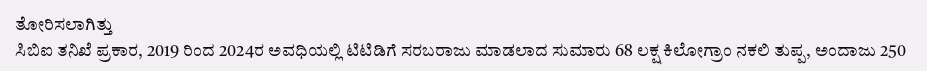ತೋರಿಸಲಾಗಿತ್ತು
ಸಿಬಿಐ ತನಿಖೆ ಪ್ರಕಾರ, 2019 ರಿಂದ 2024ರ ಅವಧಿಯಲ್ಲಿ ಟಿಟಿಡಿಗೆ ಸರಬರಾಜು ಮಾಡಲಾದ ಸುಮಾರು 68 ಲಕ್ಷ ಕಿಲೋಗ್ರಾಂ ನಕಲಿ ತುಪ್ಪ, ಅಂದಾಜು 250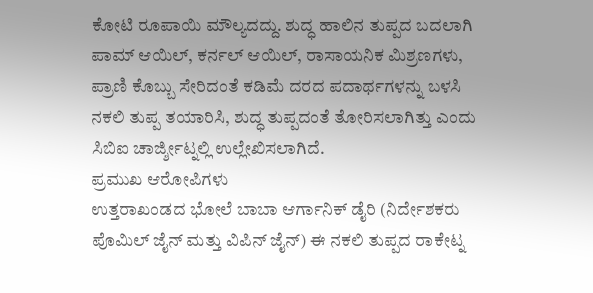ಕೋಟಿ ರೂಪಾಯಿ ಮೌಲ್ಯದದ್ದು. ಶುದ್ಧ ಹಾಲಿನ ತುಪ್ಪದ ಬದಲಾಗಿ ಪಾಮ್ ಆಯಿಲ್, ಕರ್ನಲ್ ಆಯಿಲ್, ರಾಸಾಯನಿಕ ಮಿಶ್ರಣಗಳು, ಪ್ರಾಣಿ ಕೊಬ್ಬು ಸೇರಿದಂತೆ ಕಡಿಮೆ ದರದ ಪದಾರ್ಥಗಳನ್ನು ಬಳಸಿ ನಕಲಿ ತುಪ್ಪ ತಯಾರಿಸಿ, ಶುದ್ಧ ತುಪ್ಪದಂತೆ ತೋರಿಸಲಾಗಿತ್ತು ಎಂದು ಸಿಬಿಐ ಚಾರ್ಜ್ಶೀಟ್ನಲ್ಲಿ ಉಲ್ಲೇಖಿಸಲಾಗಿದೆ.
ಪ್ರಮುಖ ಆರೋಪಿಗಳು
ಉತ್ತರಾಖಂಡದ ಭೋಲೆ ಬಾಬಾ ಆರ್ಗಾನಿಕ್ ಡೈರಿ (ನಿರ್ದೇಶಕರು ಪೊಮಿಲ್ ಜೈನ್ ಮತ್ತು ವಿಪಿನ್ ಜೈನ್) ಈ ನಕಲಿ ತುಪ್ಪದ ರಾಕೇಟ್ನ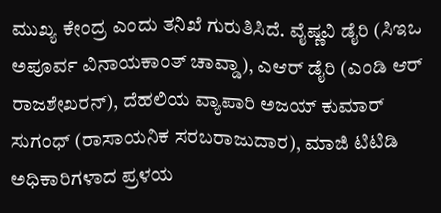ಮುಖ್ಯ ಕೇಂದ್ರ ಎಂದು ತನಿಖೆ ಗುರುತಿಸಿದೆ. ವೈಷ್ಣವಿ ಡೈರಿ (ಸಿಇಒ ಅಪೂರ್ವ ವಿನಾಯಕಾಂತ್ ಚಾವ್ಡಾ), ಎಆರ್ ಡೈರಿ (ಎಂಡಿ ಆರ್ ರಾಜಶೇಖರನ್), ದೆಹಲಿಯ ವ್ಯಾಪಾರಿ ಅಜಯ್ ಕುಮಾರ್ ಸುಗಂಧ್ (ರಾಸಾಯನಿಕ ಸರಬರಾಜುದಾರ), ಮಾಜಿ ಟಿಟಿಡಿ ಅಧಿಕಾರಿಗಳಾದ ಪ್ರಳಯ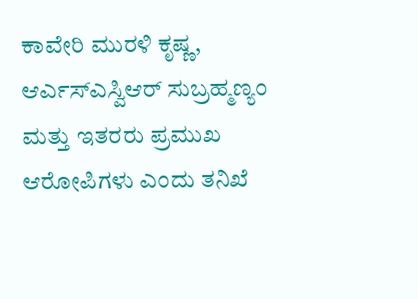ಕಾವೇರಿ ಮುರಳಿ ಕೃಷ್ಣ, ಆರ್ಎಸ್ಎಸ್ವಿಆರ್ ಸುಬ್ರಹ್ಮಣ್ಯಂ ಮತ್ತು ಇತರರು ಪ್ರಮುಖ ಆರೋಪಿಗಳು ಎಂದು ತನಿಖೆ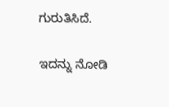ಗುರುತಿಸಿದೆ.

ಇದನ್ನು ನೋಡಿ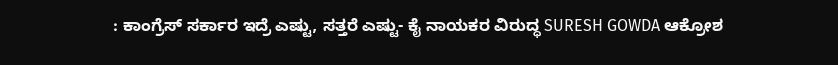: ಕಾಂಗ್ರೆಸ್ ಸರ್ಕಾರ ಇದ್ರೆ ಎಷ್ಟು, ಸತ್ತರೆ ಎಷ್ಟು- ಕೈ ನಾಯಕರ ವಿರುದ್ಧ SURESH GOWDA ಆಕ್ರೋಶ